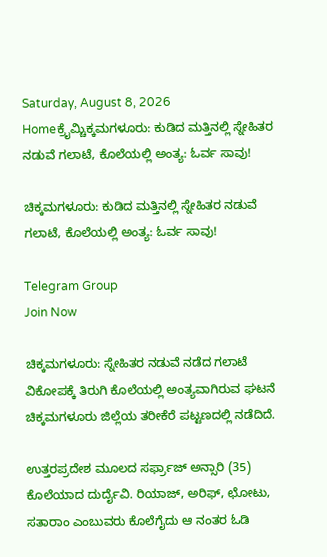Saturday, August 8, 2026
Homeಕ್ರೈಮ್ಚಿಕ್ಕಮಗಳೂರು: ಕುಡಿದ ಮತ್ತಿನಲ್ಲಿ ಸ್ನೇಹಿತರ ನಡುವೆ ಗಲಾಟೆ, ಕೊಲೆಯಲ್ಲಿ ಅಂತ್ಯ: ಓರ್ವ ಸಾವು!

ಚಿಕ್ಕಮಗಳೂರು: ಕುಡಿದ ಮತ್ತಿನಲ್ಲಿ ಸ್ನೇಹಿತರ ನಡುವೆ ಗಲಾಟೆ, ಕೊಲೆಯಲ್ಲಿ ಅಂತ್ಯ: ಓರ್ವ ಸಾವು!

Telegram Group
Join Now

ಚಿಕ್ಕಮಗಳೂರು: ಸ್ನೇಹಿತರ ನಡುವೆ ನಡೆದ ಗಲಾಟೆ ವಿಕೋಪಕ್ಕೆ ತಿರುಗಿ ಕೊಲೆಯಲ್ಲಿ ಅಂತ್ಯವಾಗಿರುವ ಘಟನೆ ಚಿಕ್ಕಮಗಳೂರು ಜಿಲ್ಲೆಯ ತರೀಕೆರೆ ಪಟ್ಟಣದಲ್ಲಿ ನಡೆದಿದೆ.

ಉತ್ತರಪ್ರದೇಶ ಮೂಲದ ಸರ್ಫ್ರಾಜ್ ಅನ್ಸಾರಿ (35) ಕೊಲೆಯಾದ ದುರ್ದೈವಿ. ರಿಯಾಜ್, ಅರಿಫ್, ಛೋಟು, ಸತಾರಾಂ ಎಂಬುವರು ಕೊಲೆಗೈದು ಆ ನಂತರ ಓಡಿ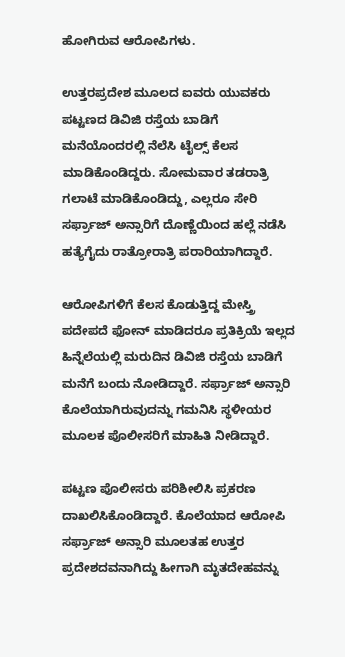ಹೋಗಿರುವ ಆರೋಪಿಗಳು.

ಉತ್ತರಪ್ರದೇಶ ಮೂಲದ ಐವರು ಯುವಕರು ಪಟ್ಟಣದ ಡಿವಿಜಿ ರಸ್ತೆಯ ಬಾಡಿಗೆ ಮನೆಯೊಂದರಲ್ಲಿ ನೆಲೆಸಿ ಟೈಲ್ಸ್ ಕೆಲಸ ಮಾಡಿಕೊಂಡಿದ್ದರು. ಸೋಮವಾರ ತಡರಾತ್ರಿ ಗಲಾಟೆ ಮಾಡಿಕೊಂಡಿದ್ದು, ಎಲ್ಲರೂ ಸೇರಿ ಸರ್ಫ್ರಾಜ್ ಅನ್ಸಾರಿಗೆ ದೊಣ್ಣೆಯಿಂದ ಹಲ್ಲೆ ನಡೆಸಿ ಹತ್ಯೆಗೈದು ರಾತ್ರೋರಾತ್ರಿ ಪರಾರಿಯಾಗಿದ್ದಾರೆ.

ಆರೋಪಿಗಳಿಗೆ ಕೆಲಸ ಕೊಡುತ್ತಿದ್ದ ಮೇಸ್ತ್ರಿ ಪದೇಪದೆ ಫೋನ್ ಮಾಡಿದರೂ ಪ್ರತಿಕ್ರಿಯೆ ಇಲ್ಲದ ಹಿನ್ನೆಲೆಯಲ್ಲಿ ಮರುದಿನ ಡಿವಿಜಿ ರಸ್ತೆಯ ಬಾಡಿಗೆ ಮನೆಗೆ ಬಂದು ನೋಡಿದ್ದಾರೆ. ಸರ್ಫ್ರಾಜ್ ಅನ್ಸಾರಿ ಕೊಲೆಯಾಗಿರುವುದನ್ನು ಗಮನಿಸಿ ಸ್ಥಳೀಯರ ಮೂಲಕ ಪೊಲೀಸರಿಗೆ ಮಾಹಿತಿ ನೀಡಿದ್ದಾರೆ.

ಪಟ್ಟಣ ಪೊಲೀಸರು ಪರಿಶೀಲಿಸಿ ಪ್ರಕರಣ ದಾಖಲಿಸಿಕೊಂಡಿದ್ದಾರೆ. ಕೊಲೆಯಾದ ಆರೋಪಿ ಸರ್ಫ್ರಾಜ್ ಅನ್ಸಾರಿ ಮೂಲತಹ ಉತ್ತರ ಪ್ರದೇಶದವನಾಗಿದ್ದು ಹೀಗಾಗಿ ಮೃತದೇಹವನ್ನು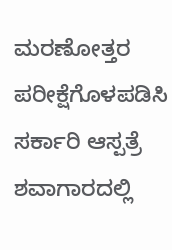ಮರಣೋತ್ತರ ಪರೀಕ್ಷೆಗೊಳಪಡಿಸಿ ಸರ್ಕಾರಿ ಆಸ್ಪತ್ರೆ ಶವಾಗಾರದಲ್ಲಿ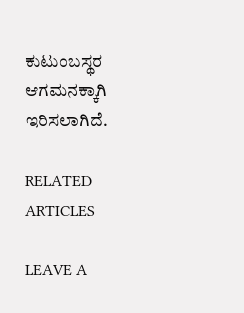ಕುಟುಂಬಸ್ಥರ ಆಗಮನಕ್ಕಾಗಿ ಇರಿಸಲಾಗಿದೆ.

RELATED ARTICLES

LEAVE A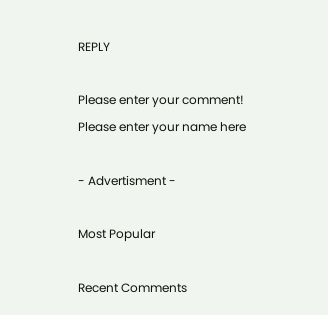REPLY

Please enter your comment!
Please enter your name here

- Advertisment -

Most Popular

Recent Comments